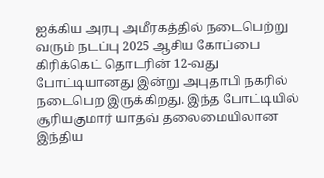ஐக்கிய அரபு அமீரகத்தில் நடைபெற்று வரும் நடப்பு 2025 ஆசிய கோப்பை கிரிக்கெட் தொடரின் 12-வது போட்டியானது இன்று அபுதாபி நகரில் நடைபெற இருக்கிறது. இந்த போட்டியில் சூரியகுமார் யாதவ் தலைமையிலான இந்திய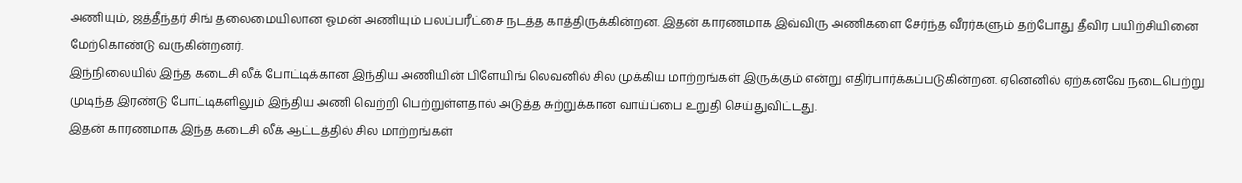அணியும், ஜத்தீந்தர் சிங் தலைமையிலான ஓமன் அணியும் பலப்பரீட்சை நடத்த காத்திருக்கின்றன. இதன் காரணமாக இவ்விரு அணிகளை சேர்ந்த வீரர்களும் தற்போது தீவிர பயிற்சியினை மேற்கொண்டு வருகின்றனர்.
இந்நிலையில் இந்த கடைசி லீக் போட்டிக்கான இந்திய அணியின் பிளேயிங் லெவனில் சில முக்கிய மாற்றங்கள் இருக்கும் என்று எதிர்பார்க்கப்படுகின்றன. ஏனெனில் ஏற்கனவே நடைபெற்று முடிந்த இரண்டு போட்டிகளிலும் இந்திய அணி வெற்றி பெற்றுள்ளதால் அடுத்த சுற்றுக்கான வாய்ப்பை உறுதி செய்துவிட்டது.
இதன் காரணமாக இந்த கடைசி லீக் ஆட்டத்தில் சில மாற்றங்கள்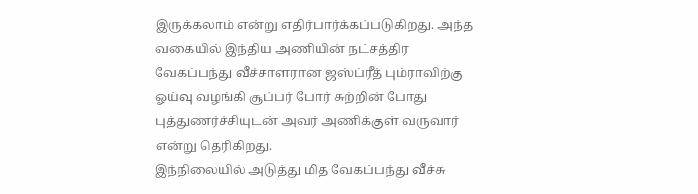இருக்கலாம் என்று எதிர்பார்க்கப்படுகிறது. அந்த வகையில் இந்திய அணியின் நட்சத்திர வேகப்பந்து வீச்சாளரான ஜஸ்ப்ரீத் பும்ராவிற்கு ஓய்வு வழங்கி சூப்பர் போர் சுற்றின் போது புத்துணர்ச்சியுடன் அவர் அணிக்குள் வருவார் என்று தெரிகிறது.
இந்நிலையில் அடுத்து மித வேகப்பந்து வீச்சு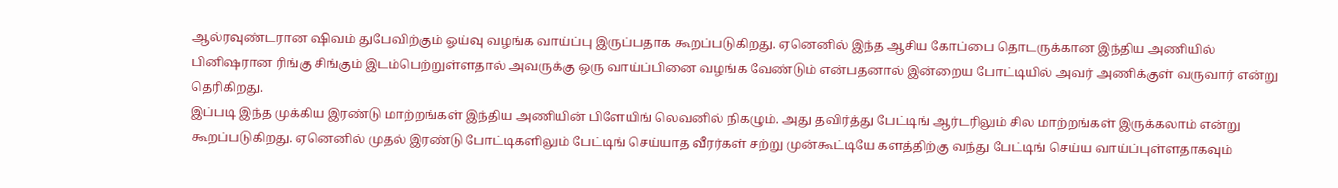ஆல்ரவுண்டரான ஷிவம் துபேவிற்கும் ஓய்வு வழங்க வாய்ப்பு இருப்பதாக கூறப்படுகிறது. ஏனெனில் இந்த ஆசிய கோப்பை தொடருக்கான இந்திய அணியில் பினிஷரான ரிங்கு சிங்கும் இடம்பெற்றுள்ளதால் அவருக்கு ஒரு வாய்ப்பினை வழங்க வேண்டும் என்பதனால் இன்றைய போட்டியில் அவர் அணிக்குள் வருவார் என்று தெரிகிறது.
இப்படி இந்த முக்கிய இரண்டு மாற்றங்கள் இந்திய அணியின் பிளேயிங் லெவனில் நிகழும். அது தவிர்த்து பேட்டிங் ஆர்டரிலும் சில மாற்றங்கள் இருக்கலாம் என்று கூறப்படுகிறது. ஏனெனில் முதல் இரண்டு போட்டிகளிலும் பேட்டிங் செய்யாத வீரர்கள் சற்று முன்கூட்டியே களத்திற்கு வந்து பேட்டிங் செய்ய வாய்ப்புள்ளதாகவும்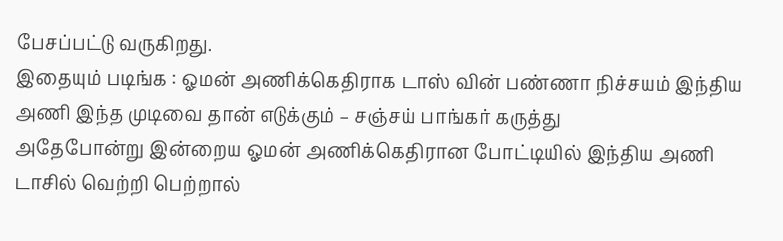பேசப்பட்டு வருகிறது.
இதையும் படிங்க : ஓமன் அணிக்கெதிராக டாஸ் வின் பண்ணா நிச்சயம் இந்திய அணி இந்த முடிவை தான் எடுக்கும் – சஞ்சய் பாங்கர் கருத்து
அதேபோன்று இன்றைய ஓமன் அணிக்கெதிரான போட்டியில் இந்திய அணி டாசில் வெற்றி பெற்றால்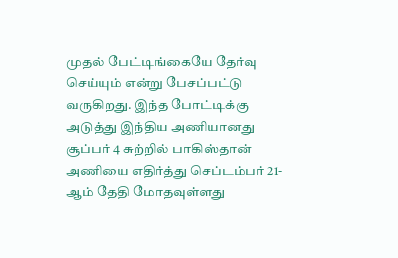முதல் பேட்டிங்கையே தேர்வு செய்யும் என்று பேசப்பட்டு வருகிறது. இந்த போட்டிக்கு அடுத்து இந்திய அணியானது சூப்பர் 4 சுற்றில் பாகிஸ்தான் அணியை எதிர்த்து செப்டம்பர் 21-ஆம் தேதி மோதவுள்ளது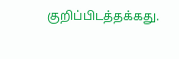குறிப்பிடத்தக்கது.